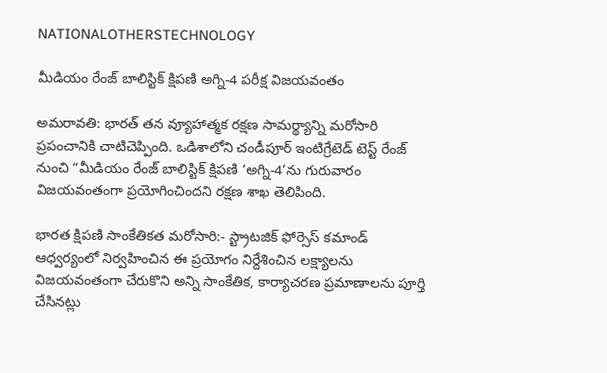NATIONALOTHERSTECHNOLOGY

మీడియం రేంజ్ బాలిస్టిక్ క్షిపణి అగ్ని-4 పరీక్ష విజయవంతం

అమరావతి: భారత్ తన వ్యూహాత్మక రక్షణ సామర్థ్యాన్ని మరోసారి ప్రపంచానికి చాటిచెప్పింది. ఒడిశాలోని చండీపూర్ ఇంటిగ్రేటెడ్ టెస్ట్ రేంజ్ నుంచి “మీడియం రేంజ్ బాలిస్టిక్ క్షిపణి ‘అగ్ని-4’ను గురువారం విజయవంతంగా ప్రయోగించిందని రక్షణ శాఖ తెలిపింది.

భారత క్షిపణి సాంకేతికత మరోసారి:- స్ట్రాటజిక్ ఫోర్సెస్ కమాండ్ ఆధ్వర్యంలో నిర్వహించిన ఈ ప్రయోగం నిర్దేశించిన లక్ష్యాలను విజయవంతంగా చేరుకొని అన్ని సాంకేతిక, కార్యాచరణ ప్రమాణాలను పూర్తి చేసినట్లు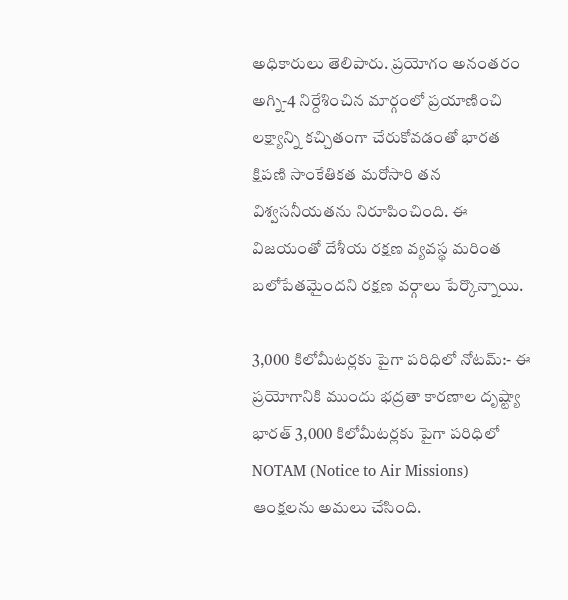అధికారులు తెలిపారు. ప్రయోగం అనంతరం అగ్ని-4 నిర్దేశించిన మార్గంలో ప్రయాణించి లక్ష్యాన్ని కచ్చితంగా చేరుకోవడంతో భారత క్షిపణి సాంకేతికత మరోసారి తన విశ్వసనీయతను నిరూపించింది. ఈ విజయంతో దేశీయ రక్షణ వ్యవస్థ మరింత బలోపేతమైందని రక్షణ వర్గాలు పేర్కొన్నాయి.

3,000 కిలోమీటర్లకు పైగా పరిధిలో నోటమ్:- ఈ ప్రయోగానికి ముందు భద్రతా కారణాల దృష్ట్యా భారత్ 3,000 కిలోమీటర్లకు పైగా పరిధిలో NOTAM (Notice to Air Missions) ఆంక్షలను అమలు చేసింది.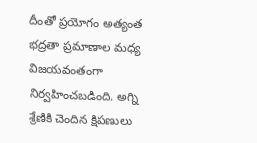దీంతో ప్రయోగం అత్యంత భద్రతా ప్రమాణాల మధ్య విజయవంతంగా నిర్వహించబడింది. అగ్ని శ్రేణికి చెందిన క్షిపణులు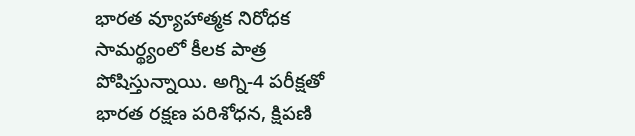భారత వ్యూహాత్మక నిరోధక సామర్థ్యంలో కీలక పాత్ర పోషిస్తున్నాయి. అగ్ని-4 పరీక్షతో భారత రక్షణ పరిశోధన, క్షిపణి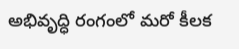అభివృద్ధి రంగంలో మరో కీలక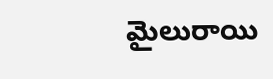మైలురాయి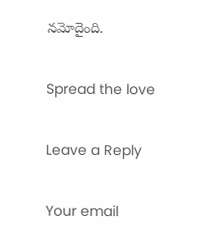నమోదైంది.

Spread the love

Leave a Reply

Your email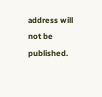address will not be published.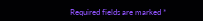Required fields are marked *